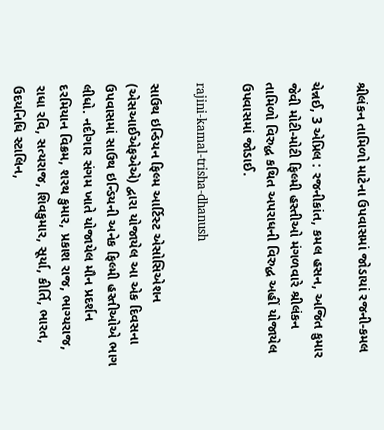શ્રીલંકન તામિળો માટેના ઉપવાસમાં જોડાયાં રજની-કમલ

ચેન્નઈ, 3 એપ્રિલ : રજનીકાંત, કમલ હસન, અજિત કુમાર જેવી મોટી-મોટી ફિલ્મી હસ્તીઓ મંગળવારે શ્રીલંકન તામિળો વિરુદ્ધ કથિત અપરાધની વિરુદ્ધ અહીં યોજાયેલ ઉપવાસમાં જોડાઈ.

rajini-kamal-trisha-dhanush

સાઉથ ઇન્ડિયન ફિલ્મ આર્ટિસ્ટ એસોસિએશન (એસઆઈએફએએ) દ્વારા યોજાયેલ આ એક દિવસના ઉપવાસમાં સાઉથ ઇન્ડિયની અનેક ફિલ્મી હસ્તીઓએ ભાગ લીધો. નદીગાર સંગમ ખાતે યોજાયેલ મૌન પ્રદર્શન દરમિયાન વિક્રમ, શરથ કુમાર, પ્રકાશ રાજ, ભાગ્યરાજ, રાધા રવિ, સત્યરાજ, શિવકુમાર, સૂર્યા, કીર્તિ, ભારત, ઉદયનિધિ સ્ટાલિન,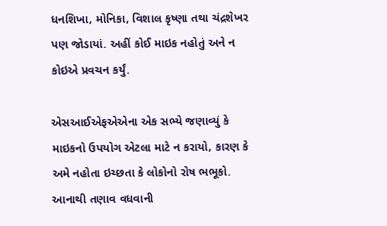ધનશિખા, મોનિકા, વિશાલ કૃષ્ણા તથા ચંદ્રશેખર પણ જોડાયાં. અહીં કોઈ માઇક નહોતું અને ન કોઇએ પ્રવચન કર્યું.

એસઆઈએફએએના એક સભ્યે જણાવ્યું કે માઇકનો ઉપયોગ એટલા માટે ન કરાયો, કારણ કે અમે નહોતા ઇચ્છતા કે લોકોનો રોષ ભભૂકો. આનાથી તણાવ વધવાની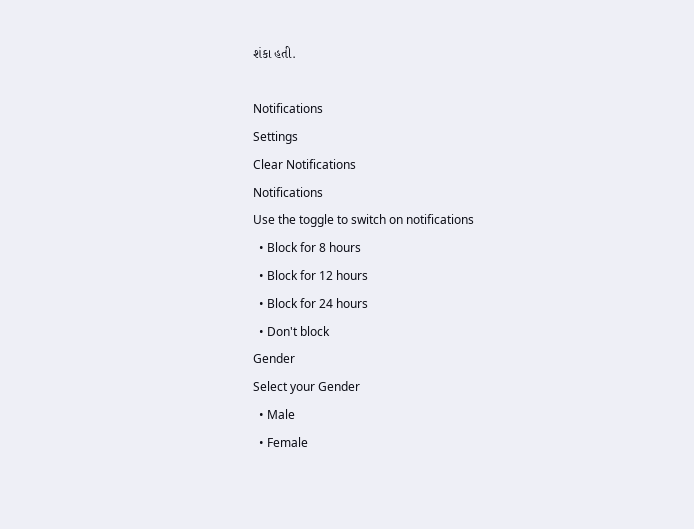શંકા હતી.

Notifications
Settings
Clear Notifications
Notifications
Use the toggle to switch on notifications
  • Block for 8 hours
  • Block for 12 hours
  • Block for 24 hours
  • Don't block
Gender
Select your Gender
  • Male
  • Female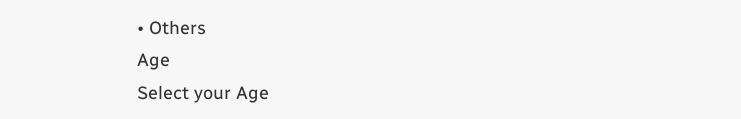• Others
Age
Select your Age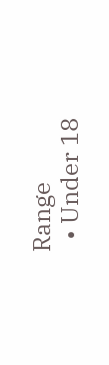Range
  • Under 18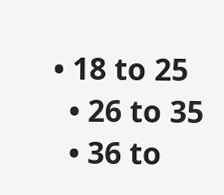• 18 to 25
  • 26 to 35
  • 36 to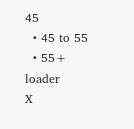45
  • 45 to 55
  • 55+
loader
X